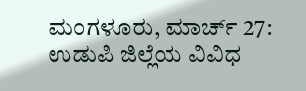ಮಂಗಳೂರು, ಮಾರ್ಚ್ 27: ಉಡುಪಿ ಜಿಲ್ಲೆಯ ವಿವಿಧ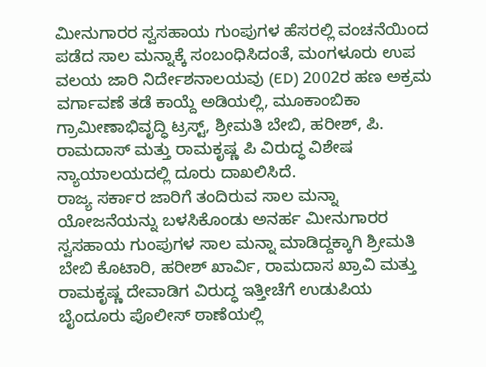ಮೀನುಗಾರರ ಸ್ವಸಹಾಯ ಗುಂಪುಗಳ ಹೆಸರಲ್ಲಿ ವಂಚನೆಯಿಂದ ಪಡೆದ ಸಾಲ ಮನ್ನಾಕ್ಕೆ ಸಂಬಂಧಿಸಿದಂತೆ, ಮಂಗಳೂರು ಉಪ ವಲಯ ಜಾರಿ ನಿರ್ದೇಶನಾಲಯವು (ED) 2002ರ ಹಣ ಅಕ್ರಮ ವರ್ಗಾವಣೆ ತಡೆ ಕಾಯ್ದೆ ಅಡಿಯಲ್ಲಿ, ಮೂಕಾಂಬಿಕಾ ಗ್ರಾಮೀಣಾಭಿವೃದ್ಧಿ ಟ್ರಸ್ಟ್, ಶ್ರೀಮತಿ ಬೇಬಿ, ಹರೀಶ್, ಪಿ. ರಾಮದಾಸ್ ಮತ್ತು ರಾಮಕೃಷ್ಣ ಪಿ ವಿರುದ್ಧ ವಿಶೇಷ ನ್ಯಾಯಾಲಯದಲ್ಲಿ ದೂರು ದಾಖಲಿಸಿದೆ.
ರಾಜ್ಯ ಸರ್ಕಾರ ಜಾರಿಗೆ ತಂದಿರುವ ಸಾಲ ಮನ್ನಾ ಯೋಜನೆಯನ್ನು ಬಳಸಿಕೊಂಡು ಅನರ್ಹ ಮೀನುಗಾರರ ಸ್ವಸಹಾಯ ಗುಂಪುಗಳ ಸಾಲ ಮನ್ನಾ ಮಾಡಿದ್ದಕ್ಕಾಗಿ ಶ್ರೀಮತಿ ಬೇಬಿ ಕೊಟಾರಿ, ಹರೀಶ್ ಖಾರ್ವಿ, ರಾಮದಾಸ ಖ್ರಾವಿ ಮತ್ತು ರಾಮಕೃಷ್ಣ ದೇವಾಡಿಗ ವಿರುದ್ಧ ಇತ್ತೀಚೆಗೆ ಉಡುಪಿಯ ಬೈಂದೂರು ಪೊಲೀಸ್ ಠಾಣೆಯಲ್ಲಿ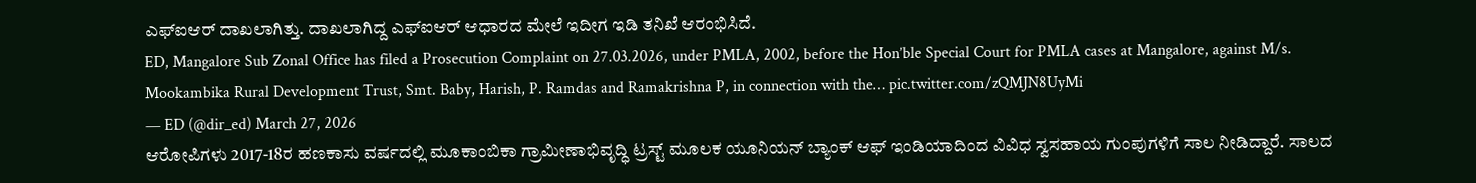ಎಫ್ಐಆರ್ ದಾಖಲಾಗಿತ್ತು. ದಾಖಲಾಗಿದ್ದ ಎಫ್ಐಆರ್ ಆಧಾರದ ಮೇಲೆ ಇದೀಗ ಇಡಿ ತನಿಖೆ ಆರಂಭಿಸಿದೆ.
ED, Mangalore Sub Zonal Office has filed a Prosecution Complaint on 27.03.2026, under PMLA, 2002, before the Hon’ble Special Court for PMLA cases at Mangalore, against M/s. Mookambika Rural Development Trust, Smt. Baby, Harish, P. Ramdas and Ramakrishna P, in connection with the… pic.twitter.com/zQMJN8UyMi
— ED (@dir_ed) March 27, 2026
ಆರೋಪಿಗಳು 2017-18ರ ಹಣಕಾಸು ವರ್ಷದಲ್ಲಿ ಮೂಕಾಂಬಿಕಾ ಗ್ರಾಮೀಣಾಭಿವೃದ್ಧಿ ಟ್ರಸ್ಟ್ ಮೂಲಕ ಯೂನಿಯನ್ ಬ್ಯಾಂಕ್ ಆಫ್ ಇಂಡಿಯಾದಿಂದ ವಿವಿಧ ಸ್ವಸಹಾಯ ಗುಂಪುಗಳಿಗೆ ಸಾಲ ನೀಡಿದ್ದಾರೆ. ಸಾಲದ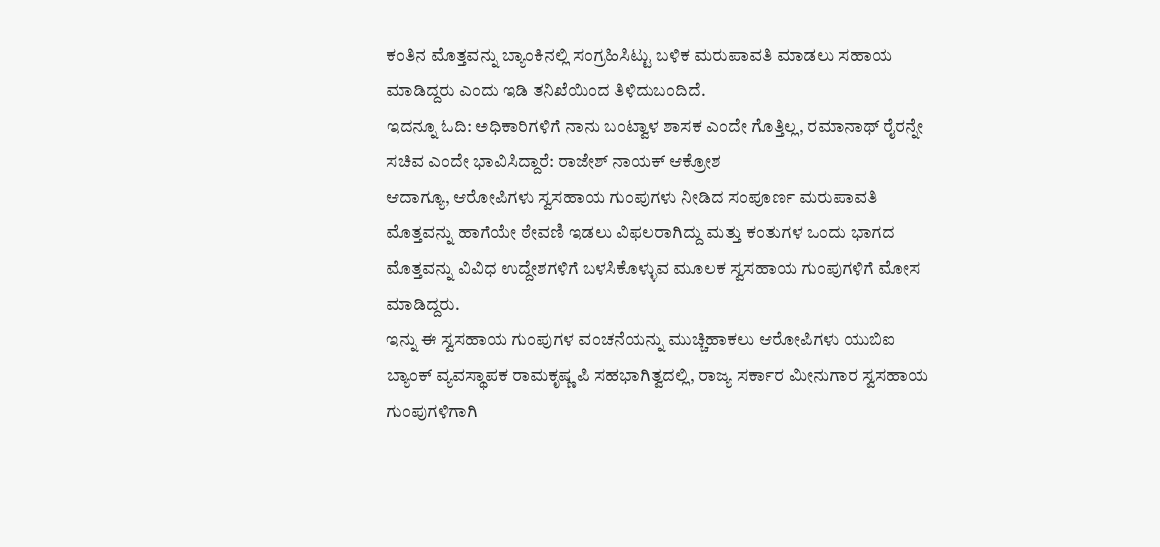ಕಂತಿನ ಮೊತ್ತವನ್ನು ಬ್ಯಾಂಕಿನಲ್ಲಿ ಸಂಗ್ರಹಿಸಿಟ್ಟು ಬಳಿಕ ಮರುಪಾವತಿ ಮಾಡಲು ಸಹಾಯ ಮಾಡಿದ್ದರು ಎಂದು ಇಡಿ ತನಿಖೆಯಿಂದ ತಿಳಿದುಬಂದಿದೆ.
ಇದನ್ನೂ ಓದಿ: ಅಧಿಕಾರಿಗಳಿಗೆ ನಾನು ಬಂಟ್ವಾಳ ಶಾಸಕ ಎಂದೇ ಗೊತ್ತಿಲ್ಲ, ರಮಾನಾಥ್ ರೈರನ್ನೇ ಸಚಿವ ಎಂದೇ ಭಾವಿಸಿದ್ದಾರೆ: ರಾಜೇಶ್ ನಾಯಕ್ ಆಕ್ರೋಶ
ಆದಾಗ್ಯೂ, ಆರೋಪಿಗಳು ಸ್ವಸಹಾಯ ಗುಂಪುಗಳು ನೀಡಿದ ಸಂಪೂರ್ಣ ಮರುಪಾವತಿ ಮೊತ್ತವನ್ನು ಹಾಗೆಯೇ ಠೇವಣಿ ಇಡಲು ವಿಫಲರಾಗಿದ್ದು ಮತ್ತು ಕಂತುಗಳ ಒಂದು ಭಾಗದ ಮೊತ್ತವನ್ನು ವಿವಿಧ ಉದ್ದೇಶಗಳಿಗೆ ಬಳಸಿಕೊಳ್ಳುವ ಮೂಲಕ ಸ್ವಸಹಾಯ ಗುಂಪುಗಳಿಗೆ ಮೋಸ ಮಾಡಿದ್ದರು.
ಇನ್ನು ಈ ಸ್ವಸಹಾಯ ಗುಂಪುಗಳ ವಂಚನೆಯನ್ನು ಮುಚ್ಚಿಹಾಕಲು ಆರೋಪಿಗಳು ಯುಬಿಐ ಬ್ಯಾಂಕ್ ವ್ಯವಸ್ಥಾಪಕ ರಾಮಕೃಷ್ಣ ಪಿ ಸಹಭಾಗಿತ್ವದಲ್ಲಿ, ರಾಜ್ಯ ಸರ್ಕಾರ ಮೀನುಗಾರ ಸ್ವಸಹಾಯ ಗುಂಪುಗಳಿಗಾಗಿ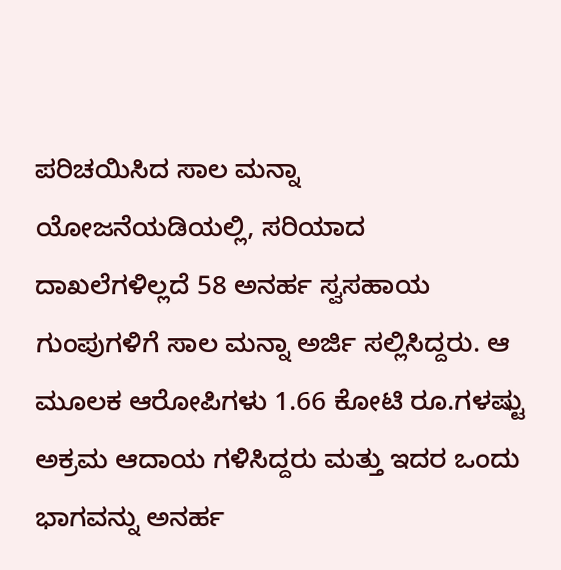ಪರಿಚಯಿಸಿದ ಸಾಲ ಮನ್ನಾ ಯೋಜನೆಯಡಿಯಲ್ಲಿ, ಸರಿಯಾದ ದಾಖಲೆಗಳಿಲ್ಲದೆ 58 ಅನರ್ಹ ಸ್ವಸಹಾಯ ಗುಂಪುಗಳಿಗೆ ಸಾಲ ಮನ್ನಾ ಅರ್ಜಿ ಸಲ್ಲಿಸಿದ್ದರು. ಆ ಮೂಲಕ ಆರೋಪಿಗಳು 1.66 ಕೋಟಿ ರೂ.ಗಳಷ್ಟು ಅಕ್ರಮ ಆದಾಯ ಗಳಿಸಿದ್ದರು ಮತ್ತು ಇದರ ಒಂದು ಭಾಗವನ್ನು ಅನರ್ಹ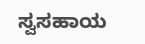ಸ್ವಸಹಾಯ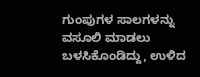ಗುಂಪುಗಳ ಸಾಲಗಳನ್ನು ವಸೂಲಿ ಮಾಡಲು ಬಳಸಿಕೊಂಡಿದ್ದು, ಉಳಿದ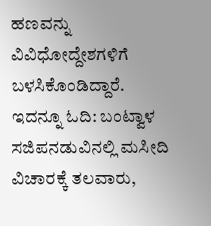ಹಣವನ್ನು ವಿವಿಧೋದ್ದೇಶಗಳಿಗೆ ಬಳಸಿಕೊಂಡಿದ್ದಾರೆ.
ಇದನ್ನೂ ಓದಿ: ಬಂಟ್ವಾಳ ಸಜಿಪನಡುವಿನಲ್ಲಿ ಮಸೀದಿ ವಿಚಾರಕ್ಕೆ ತಲವಾರು,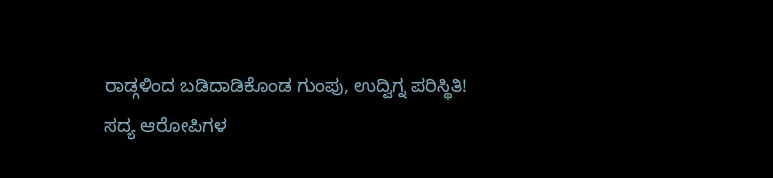ರಾಡ್ಗಳಿಂದ ಬಡಿದಾಡಿಕೊಂಡ ಗುಂಪು, ಉದ್ವಿಗ್ನ ಪರಿಸ್ಥಿತಿ!
ಸದ್ಯ ಆರೋಪಿಗಳ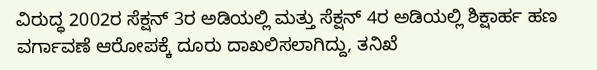ವಿರುದ್ಧ 2002ರ ಸೆಕ್ಷನ್ 3ರ ಅಡಿಯಲ್ಲಿ ಮತ್ತು ಸೆಕ್ಷನ್ 4ರ ಅಡಿಯಲ್ಲಿ ಶಿಕ್ಷಾರ್ಹ ಹಣ ವರ್ಗಾವಣೆ ಆರೋಪಕ್ಕೆ ದೂರು ದಾಖಲಿಸಲಾಗಿದ್ದು, ತನಿಖೆ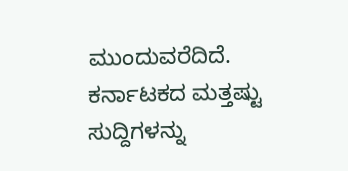ಮುಂದುವರೆದಿದೆ.
ಕರ್ನಾಟಕದ ಮತ್ತಷ್ಟು ಸುದ್ದಿಗಳನ್ನು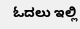ಓದಲು ಇಲ್ಲಿ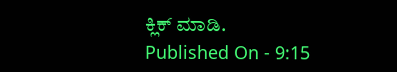ಕ್ಲಿಕ್ ಮಾಡಿ.
Published On - 9:15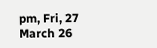pm, Fri, 27 March 26